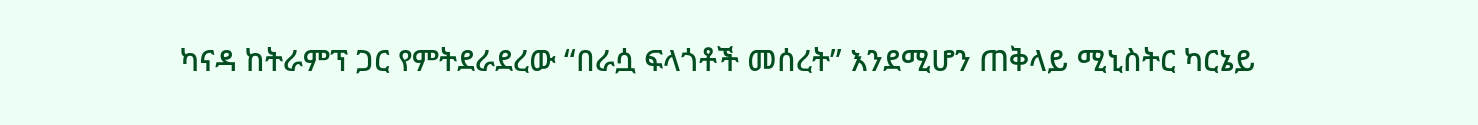ካናዳ ከትራምፕ ጋር የምትደራደረው “በራሷ ፍላጎቶች መሰረት” እንደሚሆን ጠቅላይ ሚኒስትር ካርኔይ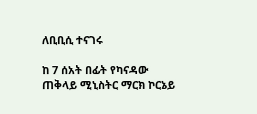ለቢቢሲ ተናገሩ

ከ 7 ሰአት በፊት የካናዳው ጠቅላይ ሚኒስትር ማርክ ኮርኔይ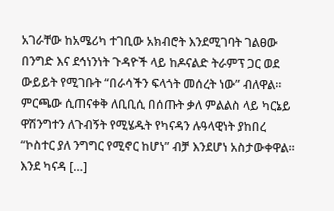አገራቸው ከአሜሪካ ተገቢው አክብሮት እንደሚገባት ገልፀው በንግድ እና ደኅነንነት ጉዳዮች ላይ ከዶናልድ ትራምፕ ጋር ወደ ውይይት የሚገቡት “በራሳችን ፍላጎት መሰረት ነው” ብለዋል። ምርጫው ሲጠናቀቅ ለቢቢሲ በሰጡት ቃለ ምልልስ ላይ ካርኔይ ዋሽንግተን ለጉብኝት የሚሄዱት የካናዳን ሉዓላዊነት ያከበረ “ኮስተር ያለ ንግግር የሚኖር ከሆነ” ብቻ እንደሆነ አስታውቀዋል። እንደ ካናዳ […]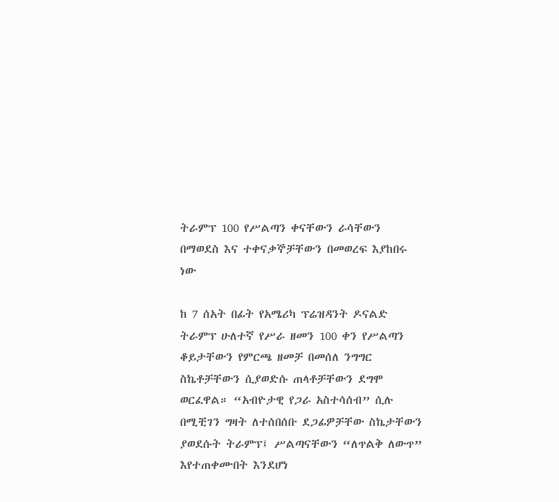ትራምፕ 100 የሥልጣን ቀናቸውን ራሳቸውን በማወደስ እና ተቀናቃኞቻቸውን በመወረፍ እያከበሩ ነው

ከ 7 ሰአት በፊት የአሜሪካ ፕሬዝዳንት ዶናልድ ትራምፕ ሁለተኛ የሥራ ዘመን 100 ቀን የሥልጣን ቆይታቸውን የምርጫ ዘመቻ በመሰለ ንግግር ስኬቶቻቸውን ሲያወድሱ ጠላቶቻቸውን ደግሞ ወርፈዋል። “አብዮታዊ የጋራ አስተሳሰብ” ሲሉ በሚቺገን ግዛት ለተሰበሰቡ ደጋፊዎቻቸው ስኬታቸውን ያወደሱት ትራምፕ፤ ሥልጣናቸውን “ለጥልቅ ለውጥ” እየተጠቀሙበት እንደሆነ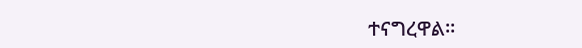ተናግረዋል።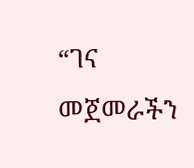“ገና መጀመራችን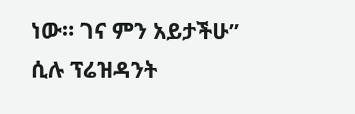ነው። ገና ምን አይታችሁ” ሲሉ ፕሬዝዳንት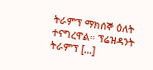ትራምፕ ማክሰኞ ዕለት ተናግረዋል። ፕሬዝዳንት ትራምፕ […]